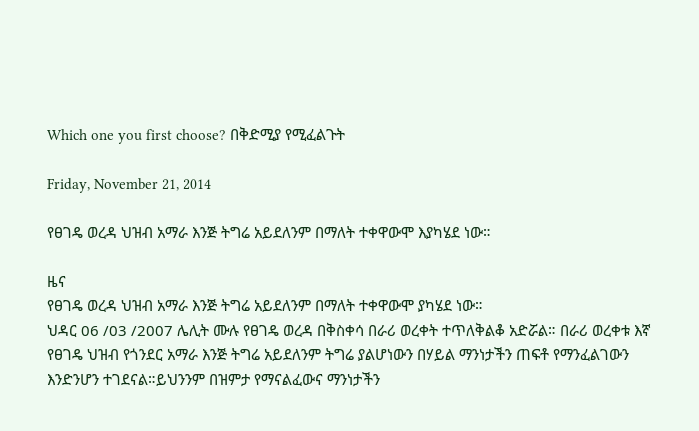Which one you first choose? በቅድሚያ የሚፈልጉት

Friday, November 21, 2014

የፀገዴ ወረዳ ህዝብ አማራ እንጅ ትግሬ አይደለንም በማለት ተቀዋውሞ እያካሄደ ነው።

ዜና
የፀገዴ ወረዳ ህዝብ አማራ እንጅ ትግሬ አይደለንም በማለት ተቀዋውሞ ያካሄደ ነው።
ህዳር 06 /03 /2007 ሌሊት ሙሉ የፀገዴ ወረዳ በቅስቀሳ በራሪ ወረቀት ተጥለቅልቆ አድሯል። በራሪ ወረቀቱ እኛ የፀገዴ ህዝብ የጎንደር አማራ እንጅ ትግሬ አይደለንም ትግሬ ያልሆነውን በሃይል ማንነታችን ጠፍቶ የማንፈልገውን እንድንሆን ተገደናል።ይህንንም በዝምታ የማናልፈውና ማንነታችን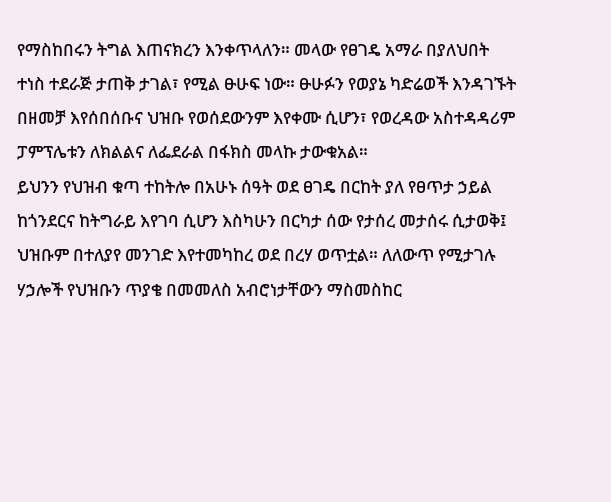የማስከበሩን ትግል እጠናክረን እንቀጥላለን። መላው የፀገዴ አማራ በያለህበት ተነስ ተደራጅ ታጠቅ ታገል፣ የሚል ፁሁፍ ነው። ፁሁፉን የወያኔ ካድሬወች እንዳገኙት በዘመቻ እየሰበሰቡና ህዝቡ የወሰደውንም እየቀሙ ሲሆን፣ የወረዳው አስተዳዳሪም ፓምፕሌቱን ለክልልና ለፌደራል በፋክስ መላኩ ታውቁአል።
ይህንን የህዝብ ቁጣ ተከትሎ በአሁኑ ሰዓት ወደ ፀገዴ በርከት ያለ የፀጥታ ኃይል ከጎንደርና ከትግራይ እየገባ ሲሆን እስካሁን በርካታ ሰው የታሰረ መታሰሩ ሲታወቅ፤ ህዝቡም በተለያየ መንገድ እየተመካከረ ወደ በረሃ ወጥቷል። ለለውጥ የሚታገሉ ሃኃሎች የህዝቡን ጥያቄ በመመለስ አብሮነታቸውን ማስመስከር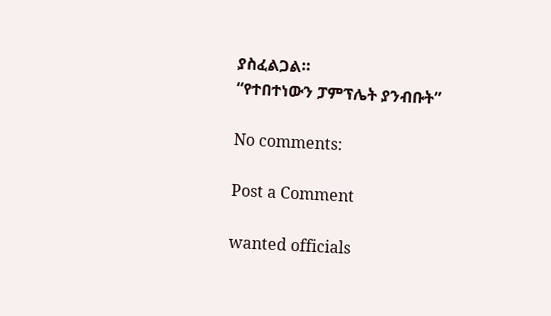ያስፈልጋል።
“የተበተነውን ፓምፕሌት ያንብቡት”

No comments:

Post a Comment

wanted officials